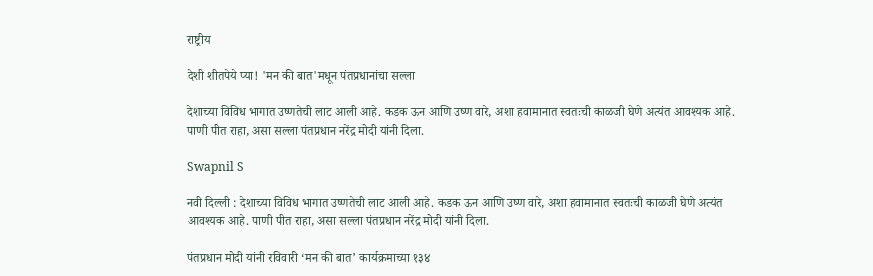राष्ट्रीय

देशी शीतपेये प्या! 'मन की बात'मधून पंतप्रधानांचा सल्ला

देशाच्या विविध भागात उष्णतेची लाट आली आहे. कडक ऊन आणि उष्ण वारे, अशा हवामानात स्वतःची काळजी घेणे अत्यंत आवश्यक आहे. पाणी पीत राहा, असा सल्ला पंतप्रधान नरेंद्र मोदी यांनी दिला.

Swapnil S

नवी दिल्ली : देशाच्या विविध भागात उष्णतेची लाट आली आहे. कडक ऊन आणि उष्ण वारे, अशा हवामानात स्वतःची काळजी घेणे अत्यंत आवश्यक आहे. पाणी पीत राहा, असा सल्ला पंतप्रधान नरेंद्र मोदी यांनी दिला.

पंतप्रधान मोदी यांनी रविवारी ‘मन की बात’ कार्यक्रमाच्या १३४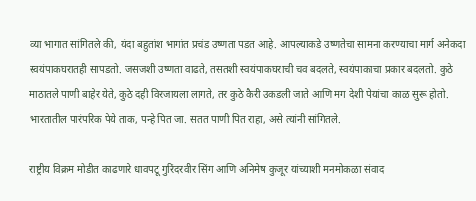व्या भागात सांगितले की, यंदा बहुतांश भागांत प्रचंड उष्णता पडत आहे. आपल्याकडे उष्णतेचा सामना करण्याचा मार्ग अनेकदा स्वयंपाकघरातही सापडतो. जसजशी उष्णता वाढते, तसतशी स्वयंपाकघराची चव बदलते, स्वयंपाकाचा प्रकार बदलतो. कुठे माठातले पाणी बाहेर येते, कुठे दही विरजायला लागते, तर कुठे कैरी उकडली जाते आणि मग देशी पेयांचा काळ सुरू होतो. भारतातील पारंपरिक पेये ताक, पन्हे पित जा. सतत पाणी पित राहा, असे त्यांनी सांगितले.

राष्ट्रीय विक्रम मोडीत काढणारे धावपटू गुरिंदरवीर सिंग आणि अनिमेष कुजूर यांच्याशी मनमोकळा संवाद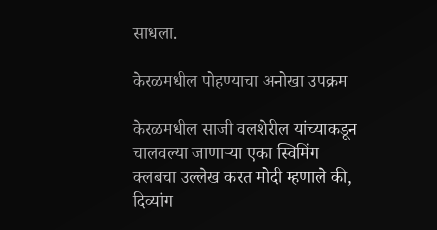साधला.

केरळमधील पोहण्याचा अनोखा उपक्रम

केरळमधील साजी वलशेरील यांच्याकडून चालवल्या जाणाऱ्या एका स्विमिंग क्लबचा उल्लेख करत मोदी म्हणाले की, दिव्यांग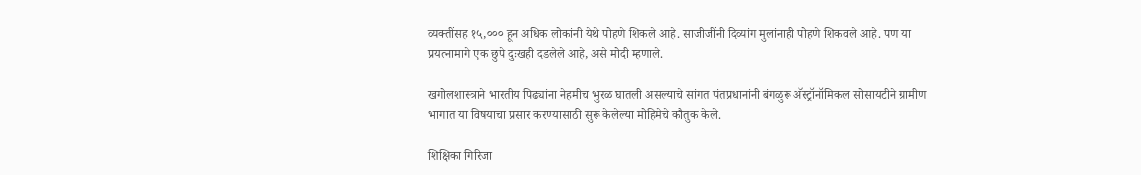व्यक्तींसह १५,००० हून अधिक लोकांनी येथे पोहणे शिकले आहे. साजीजींनी दिव्यांग मुलांनाही पोहणे शिकवले आहे. पण या प्रयत्नामागे एक छुपे दुःखही दडलेले आहे, असे मोदी म्हणाले.

खगोलशास्त्राने भारतीय पिढ्यांना नेहमीच भुरळ घातली असल्याचे सांगत पंतप्रधानांनी बंगळुरू अ‍ॅस्ट्रॉनॉमिकल सोसायटीने ग्रामीण भागात या विषयाचा प्रसार करण्यासाठी सुरू केलेल्या मोहिमेचे कौतुक केले.

शिक्षिका गिरिजा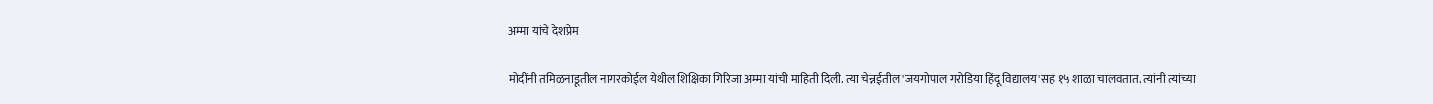अम्मा यांचे देशप्रेम

मोदींनी तमिळनाडूतील नागरकोईल येथील शिक्षिका गिरिजा अम्मा यांची माहिती दिली. त्या चेन्नईतील 'जयगोपाल गरोडिया हिंदू विद्यालय'सह १५ शाळा चालवतात. त्यांनी त्यांच्या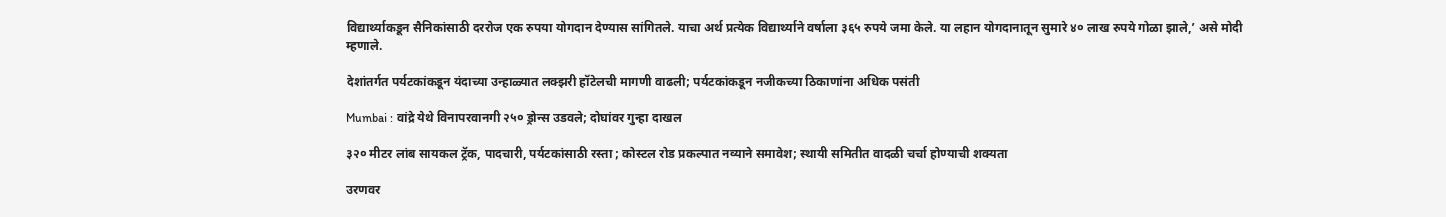विद्यार्थ्याकडून सैनिकांसाठी दररोज एक रुपया योगदान देण्यास सांगितले. याचा अर्थ प्रत्येक विद्यार्थ्याने वर्षाला ३६५ रुपये जमा केले. या लहान योगदानातून सुमारे ४० लाख रुपये गोळा झाले,’ असे मोदी म्हणाले.

देशांतर्गत पर्यटकांकडून यंदाच्या उन्हाळ्यात लक्झरी हॉटेलची मागणी वाढली; पर्यटकांकडून नजीकच्या ठिकाणांना अधिक पसंती

Mumbai : वांद्रे येथे विनापरवानगी २५० ड्रोन्स उडवले; दोघांवर गुन्हा दाखल

३२० मीटर लांब सायकल ट्रॅक, पादचारी, पर्यटकांसाठी रस्ता ; कोस्टल रोड प्रकल्पात नव्याने समावेश; स्थायी समितीत वादळी चर्चा होण्याची शक्यता

उरणवर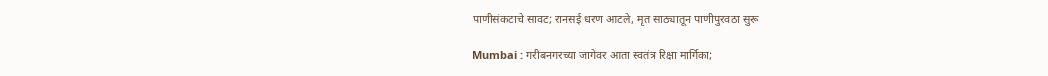पाणीसंकटाचे सावट; रानसई धरण आटले, मृत साठ्यातून पाणीपुरवठा सुरू

Mumbai : गरीबनगरच्या जागेवर आता स्वतंत्र रिक्षा मार्गिका;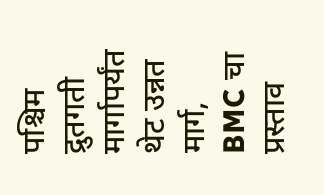पश्चिम द्रुतगती मार्गापर्यंत थेट उन्नत मार्ग, BMC चा प्रस्ताव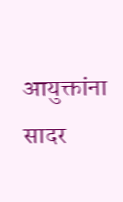आयुक्तांना सादर